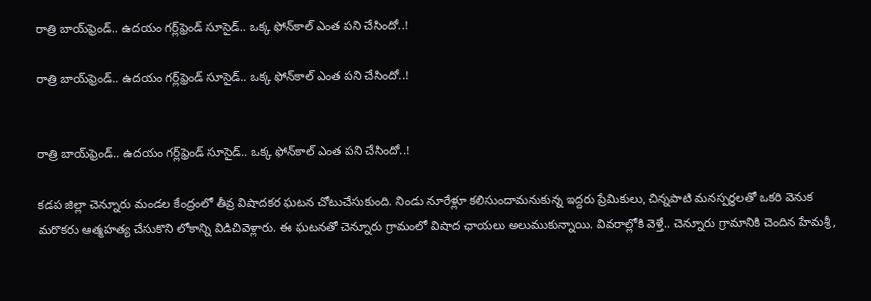రాత్రి బాయ్‌ఫ్రెండ్.. ఉదయం గర్ల్‌ఫ్రెండ్ సూసైడ్.. ఒక్క ఫోన్‌కాల్ ఎంత పని చేసిందో..!

రాత్రి బాయ్‌ఫ్రెండ్.. ఉదయం గర్ల్‌ఫ్రెండ్ సూసైడ్.. ఒక్క ఫోన్‌కాల్ ఎంత పని చేసిందో..!


రాత్రి బాయ్‌ఫ్రెండ్.. ఉదయం గర్ల్‌ఫ్రెండ్ సూసైడ్.. ఒక్క ఫోన్‌కాల్ ఎంత పని చేసిందో..!

కడప జిల్లా చెన్నూరు మండల కేంద్రంలో తీవ్ర విషాదకర ఘటన చోటుచేసుకుంది. నిండు నూరేళ్లూ కలిసుందామనుకున్న ఇద్దరు ప్రేమికులు, చిన్నపాటి మనస్పర్థలతో ఒకరి వెనుక మరొకరు ఆత్మహత్య చేసుకొని లోకాన్ని విడిచివెళ్లారు. ఈ ఘటనతో చెన్నూరు గ్రామంలో విషాద ఛాయలు అలుముకున్నాయి. వివరాల్లోకి వెళ్తే.. చెన్నూరు గ్రామానికి చెందిన హేమశ్రీ,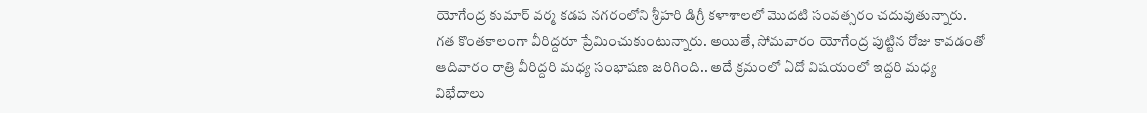యోగేంద్ర కుమార్ వర్మ కడప నగరంలోని శ్రీహరి డిగ్రీ కళాశాలలో మొదటి సంవత్సరం చదువుతున్నారు. గత కొంతకాలంగా వీరిద్దరూ ప్రేమించుకుంటున్నారు. అయితే, సోమవారం యోగేంద్ర పుట్టిన రోజు కావడంతో ఆదివారం రాత్రి వీరిద్దరి మధ్య సంభాషణ జరిగింది.. అదే క్రమంలో ఏదో విషయంలో ఇద్దరి మధ్య విభేదాలు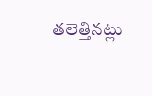తలెత్తినట్లు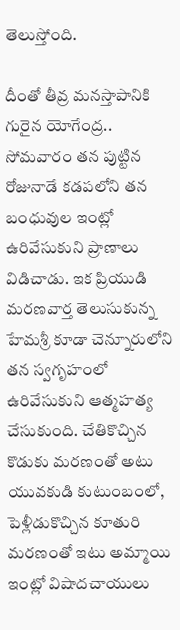తెలుస్తోంది.

దీంతో తీవ్ర మనస్తాపానికి గురైన యోగేంద్ర.. సోమవారం తన పుట్టిన రోజునాడే కడపలోని తన బంధువుల ఇంట్లో ఉరివేసుకుని ప్రాణాలు విడిచాడు. ఇక ప్రియుడి మరణవార్త తెలుసుకున్న హేమశ్రీ కూడా చెన్నూరులోని తన స్వగృహంలో ఉరివేసుకుని ఆత్మహత్య చేసుకుంది. చేతికొచ్చిన కొడుకు మరణంతో అటు యువకుడి కుటుంబంలో, పెళ్లీడుకొచ్చిన కూతురి మరణంతో ఇటు అమ్మాయి ఇంట్లో విషాదచాయులు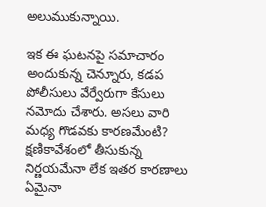అలుముకున్నాయి.

ఇక ఈ ఘటనపై సమాచారం అందుకున్న చెన్నూరు, కడప పోలీసులు వేర్వేరుగా కేసులు నమోదు చేశారు. అసలు వారి మధ్య గొడవకు కారణమేంటి? క్షణికావేశంలో తీసుకున్న నిర్ణయమేనా లేక ఇతర కారణాలు ఏమైనా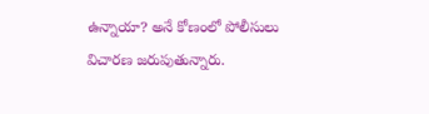ఉన్నాయా? అనే కోణంలో పోలీసులు విచారణ జరుపుతున్నారు.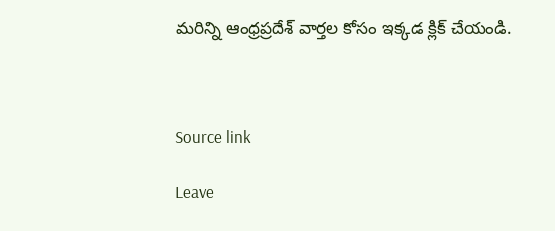మరిన్ని ఆంధ్రప్రదేశ్ వార్తల కోసం ఇక్కడ క్లిక్ చేయండి.



Source link

Leave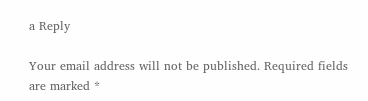a Reply

Your email address will not be published. Required fields are marked *